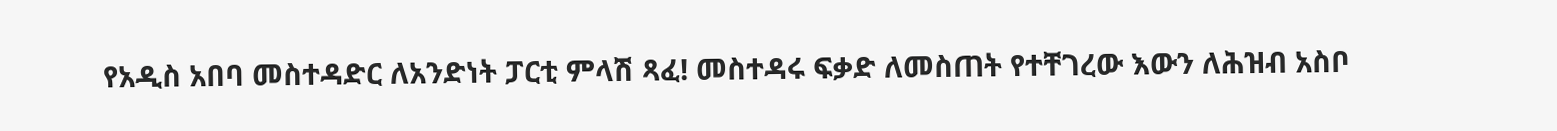የአዲስ አበባ መስተዳድር ለአንድነት ፓርቲ ምላሽ ጻፈ! መስተዳሩ ፍቃድ ለመስጠት የተቸገረው እውን ለሕዝብ አስቦ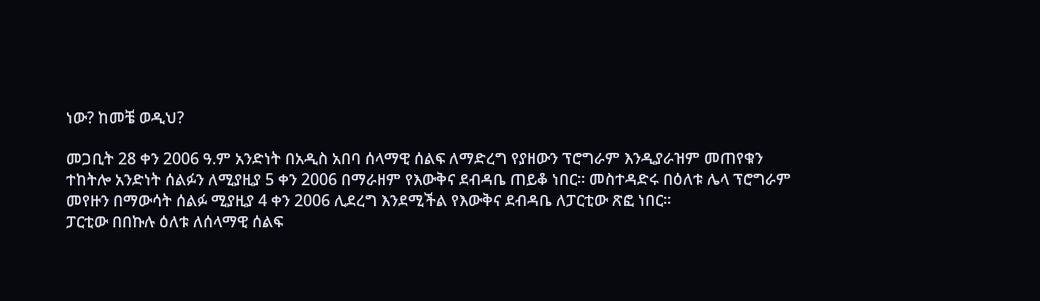ነው? ከመቼ ወዲህ?

መጋቢት 28 ቀን 2006 ዓ.ም አንድነት በአዲስ አበባ ሰላማዊ ሰልፍ ለማድረግ የያዘውን ፕሮግራም እንዲያራዝም መጠየቁን ተከትሎ አንድነት ሰልፉን ለሚያዚያ 5 ቀን 2006 በማራዘም የእውቅና ደብዳቤ ጠይቆ ነበር፡፡ መስተዳድሩ በዕለቱ ሌላ ፕሮግራም መየዙን በማውሳት ሰልፉ ሚያዚያ 4 ቀን 2006 ሊደረግ እንደሚችል የእውቅና ደብዳቤ ለፓርቲው ጽፎ ነበር፡፡
ፓርቲው በበኩሉ ዕለቱ ለሰላማዊ ሰልፍ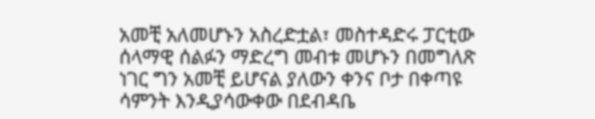አመቺ አለመሆኑን አስረድቷል፣ መስተዳድሩ ፓርቲው ሰላማዊ ሰልፉን ማድረግ መብቱ መሆኑን በመግለጽ ነገር ግን አመቺ ይሆናል ያለውን ቀንና ቦታ በቀጣዩ ሳምንት እንዲያሳውቀው በደብዳቤ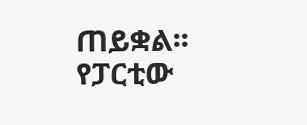ጠይቋል፡፡ የፓርቲው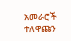አመራሮች ተለዋጩን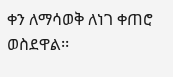ቀን ለማሳወቅ ለነገ ቀጠሮ ወስደዋል፡፡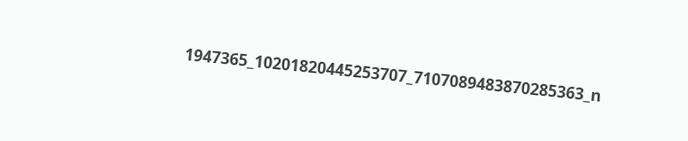1947365_10201820445253707_7107089483870285363_n